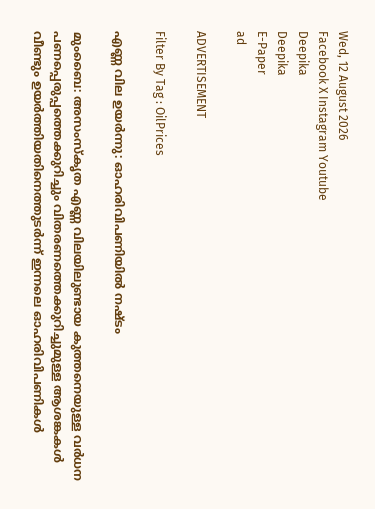Wed, 12 August 2026
Facebook X Instagram Youtube
Deepika
Deepika
E-Paper
ad

ADVERTISEMENT

Filter By Tag : OilPrices

എണ്ണ വില ഉയർന്നു: ഓഹരിവിപണിയിൽ നഷ്ടം

മുംബൈ: അസംസ്കൃത എണ്ണ വിലയിലുണ്ടായ കുത്തനെയുള്ള വർധന പണപ്പെരുപ്പത്തെക്കുറിച്ചും വിതരണത്തെക്കുറിച്ചുമുള്ള ആശങ്കകൾ വീണ്ടും ഉയർത്തിയതിനെത്തുടർന്ന് ഇന്നലെ ഓഹരിവിപണികൾ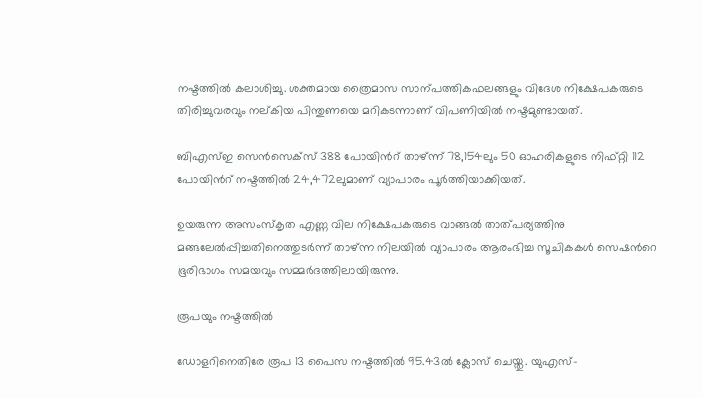നഷ്ടത്തിൽ കലാശിച്ചു. ശക്തമായ ത്രൈമാസ സാന്പത്തികഫലങ്ങളും വിദേശ നിക്ഷേപകരുടെ തിരിച്ചുവരവും നല്കിയ പിന്തുണയെ മറികടന്നാണ് വിപണിയിൽ നഷ്ടമുണ്ടായത്.

ബിഎസ്ഇ സെൻസെക്സ് 388 പോയിന്‍റ് താഴ്ന്ന് 78,154ലും 50 ഓഹരികളുടെ നിഫ്റ്റി 112 പോയിന്‍റ് നഷ്ടത്തിൽ 24,472ലുമാണ് വ്യാപാരം പൂർത്തിയാക്കിയത്.

ഉയരുന്ന അസംസ്കൃത എണ്ണ വില നിക്ഷേപകരുടെ വാങ്ങൽ താത്പര്യത്തിനു മങ്ങലേൽപ്പിച്ചതിനെത്തുടർന്ന് താഴ്ന്ന നിലയിൽ വ്യാപാരം ആരംഭിച്ച സൂചികകൾ സെഷന്‍റെ ഭൂരിഭാഗം സമയവും സമ്മർദത്തിലായിരുന്നു.

രൂപയും നഷ്ടത്തിൽ

ഡോളറിനെതിരേ രൂപ 13 പൈസ നഷ്ടത്തിൽ 95.43ൽ ക്ലോസ് ചെയ്തു. യുഎസ്-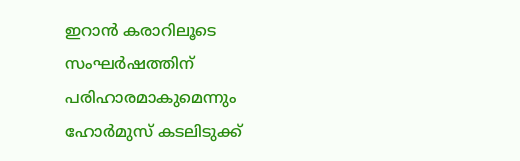ഇറാൻ കരാറിലൂടെ സംഘർഷത്തിന് പരിഹാരമാകുമെന്നും ഹോർമുസ് കടലിടുക്ക്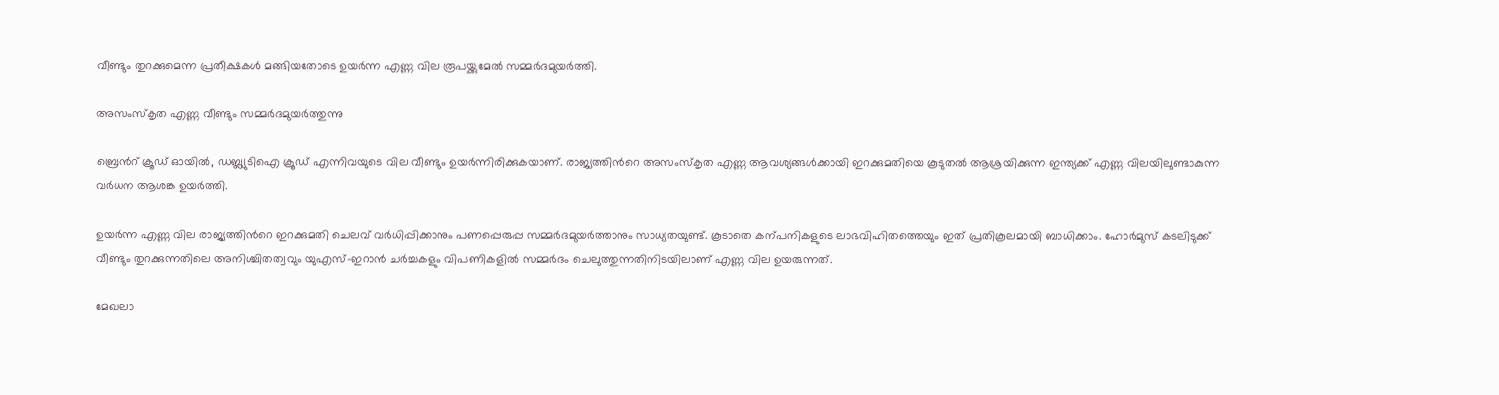വീണ്ടും തുറക്കുമെന്ന പ്രതീക്ഷകൾ മങ്ങിയതോടെ ഉയർന്ന എണ്ണ വില രൂപയ്ക്കുമേൽ സമ്മർദമുയർത്തി.

അസംസ്കൃത എണ്ണ വീണ്ടും സമ്മർദമുയർത്തുന്നു

ബ്രെന്‍റ് ക്രൂഡ് ഓയിൽ, ഡബ്ല്യുടിഐ ക്രൂഡ് എന്നിവയുടെ വില വീണ്ടും ഉയർന്നിരിക്കുകയാണ്. രാജ്യത്തിന്‍റെ അസംസ്കൃത എണ്ണ ആവശ്യങ്ങൾക്കായി ഇറക്കുമതിയെ കൂടുതൽ ആശ്രയിക്കുന്ന ഇന്ത്യക്ക് എണ്ണ വിലയിലുണ്ടാകുന്ന വർധന ആശങ്ക ഉയർത്തി.

ഉയർന്ന എണ്ണ വില രാജ്യത്തിന്‍റെ ഇറക്കുമതി ചെലവ് വർധിപ്പിക്കാനും പണപ്പെരുപ്പ സമ്മർദമുയർത്താനും സാധ്യതയുണ്ട്. കൂടാതെ കന്പനികളുടെ ലാഭവിഹിതത്തെയും ഇത് പ്രതികൂലമായി ബാധിക്കാം. ഹോർമുസ് കടലിടുക്ക് വീണ്ടും തുറക്കുന്നതിലെ അനിശ്ചിതത്വവും യുഎസ്-ഇറാൻ ചർച്ചകളും വിപണികളിൽ സമ്മർദം ചെലുത്തുന്നതിനിടയിലാണ് എണ്ണ വില ഉയരുന്നത്.

മേഖലാ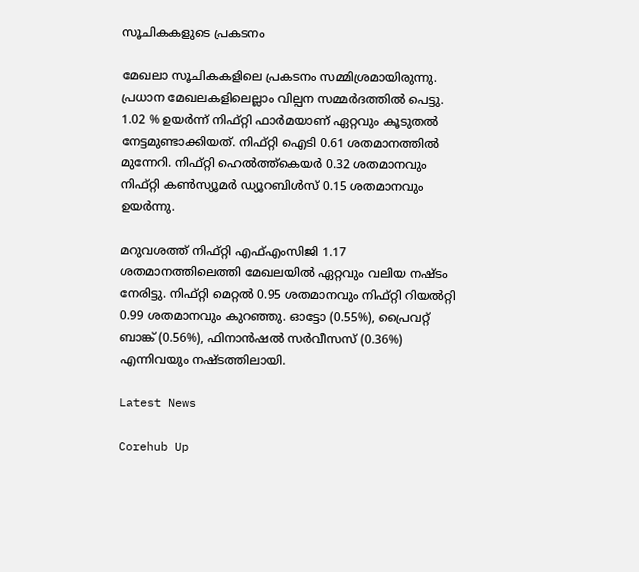സൂചികകളുടെ പ്രകടനം

മേഖലാ സൂചികകളിലെ പ്രകടനം സമ്മിശ്രമായിരുന്നു. പ്രധാന മേഖലകളിലെല്ലാം വില്പന സമ്മർദത്തിൽ പെട്ടു. 1.02 % ഉയർന്ന് നിഫ്റ്റി ഫാർമയാണ് ഏറ്റവും കൂടുതൽ നേട്ടമുണ്ടാക്കിയത്. നിഫ്റ്റി ഐടി 0.61 ശതമാനത്തിൽ മുന്നേറി. നിഫ്റ്റി ഹെൽത്ത്കെയർ 0.32 ശതമാനവും നിഫ്റ്റി കണ്‍സ്യൂമർ ഡ്യൂറബിൾസ് 0.15 ശതമാനവും ഉയർന്നു.

മറുവശത്ത് നിഫ്റ്റി എഫ്എംസിജി 1.17 ശതമാനത്തിലെത്തി മേഖലയിൽ ഏറ്റവും വലിയ നഷ്ടം നേരിട്ടു. നിഫ്റ്റി മെറ്റൽ 0.95 ശതമാനവും നിഫ്റ്റി റിയൽറ്റി 0.99 ശതമാനവും കുറഞ്ഞു. ഓട്ടോ (0.55%), പ്രൈവറ്റ് ബാങ്ക് (0.56%), ഫിനാൻഷൽ സർവീസസ് (0.36%) എന്നിവയും നഷ്ടത്തിലായി.

Latest News

Corehub Up